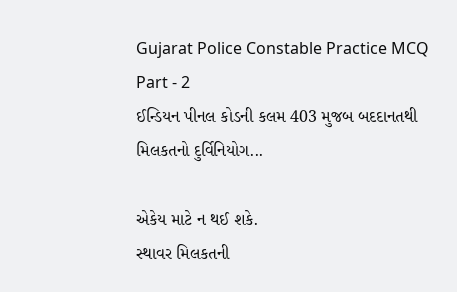Gujarat Police Constable Practice MCQ Part - 2
ઈન્ડિયન પીનલ કોડની કલમ 403 મુજબ બદદાનતથી મિલકતનો દુર્વિનિયોગ...

એકેય માટે ન થઈ શકે.
સ્થાવર મિલકતની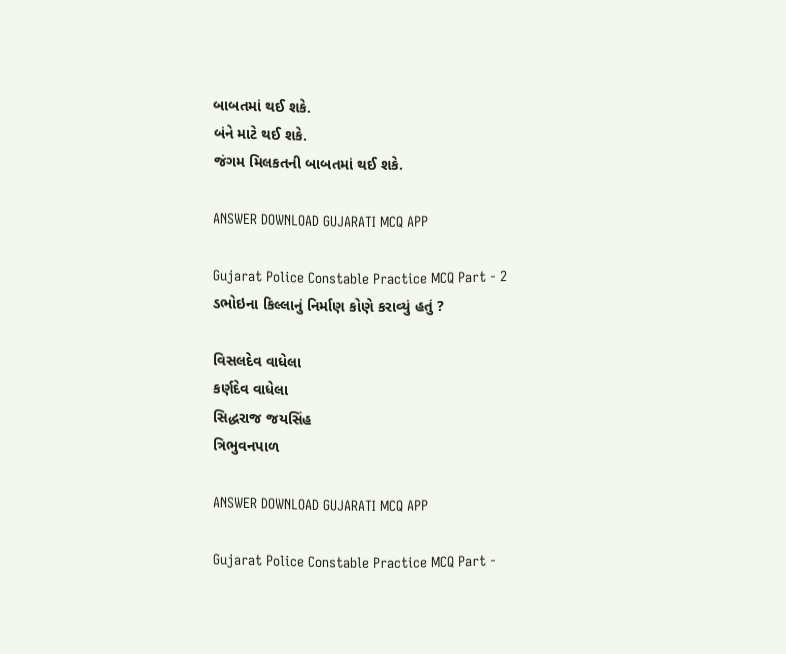બાબતમાં થઈ શકે.
બંને માટે થઈ શકે.
જંગમ મિલકતની બાબતમાં થઈ શકે.

ANSWER DOWNLOAD GUJARATI MCQ APP

Gujarat Police Constable Practice MCQ Part - 2
ડભોઇના કિલ્લાનું નિર્માણ કોણે કરાવ્યું હતું ?

વિસલદેવ વાધેલા
કર્ણદેવ વાધેલા
સિદ્ધરાજ જયસિંહ
ત્રિભુવનપાળ

ANSWER DOWNLOAD GUJARATI MCQ APP

Gujarat Police Constable Practice MCQ Part -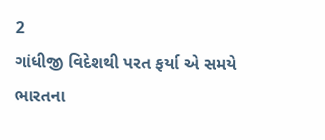2
ગાંધીજી વિદેશથી પરત ફર્યા એ સમયે ભારતના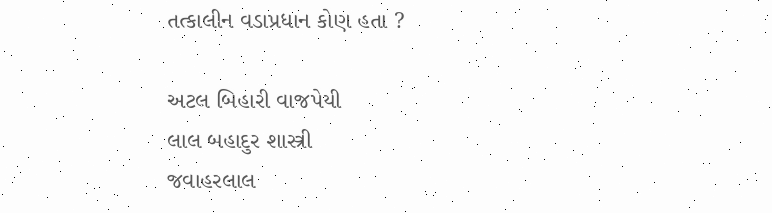તત્કાલીન વડાપ્રધાન કોણ હતા ?

અટલ બિહારી વાજપેયી
લાલ બહાદુર શાસ્ત્રી
જવાહરલાલ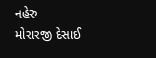નહેરુ
મોરારજી દેસાઈ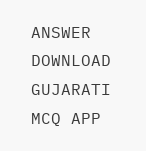ANSWER DOWNLOAD GUJARATI MCQ APP